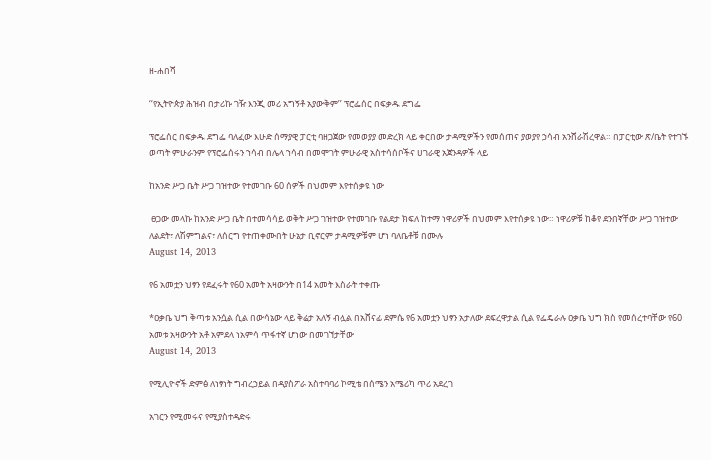ዘ-ሐበሻ

‘‘የኢትዮጵያ ሕዝብ በታሪኩ ገዥ እንጂ መሪ አግኝቶ አያውቅም’’ ፕሮፌሰር በፍቃዱ ደግፌ

ፕሮፌሰር በፍቃዱ ደግፌ ባለፈው እሁድ ሰማያዊ ፓርቲ ባዘጋጀው የመወያያ መድረክ ላይ ቀርበው ታዳሚዎችን የመሰጠና ያወያየ ኃሳብ አንሸራሽረዋል። በፓርቲው ጽ/ቤት የተገኙ ወጣት ምሁራንም የፕሮፌሰሩን ኀሳብ በሌላ ኀሳብ በመሞገት ምሁራዊ አስተሳሰቦችና ሀገራዊ አጀንዳዎች ላይ

ከአንድ ሥጋ ቤት ሥጋ ገዝተው የተመገቡ 60 ሰዎች በህመም እየተሰቃዩ ነው

 ፀጋው መላኩ ከአንድ ሥጋ ቤት በተመሳሳይ ወቅት ሥጋ ገዝተው የተመገቡ የልደታ ክፍለ ከተማ ነዋሪዎች በህመም እየተሰቃዩ ነው። ነዋሪዎቹ ከቆየ ደንበኛቸው ሥጋ ገዝተው ለልደት፣ ለሽምግልና፣ ለሰርግ የተጠቀሙበት ሁኔታ ቢኖርም ታዳሚዎቹም ሆነ ባለቤቶቹ በሙሉ
August 14, 2013

የ6 አመቷን ህፃን የደፈሩት የ60 አመት አዛውንት በ14 አመት እስራት ተቀጡ

*ዐቃቤ ህግ ቅጣቱ አንሷል ሲል በውሳኔው ላይ ቅሬታ አለኝ ብሏል በአሸናፊ ደምሴ የ6 አመቷን ህፃን አታለው ደፍረዋታል ሲል የፌዴራሉ ዐቃቤ ህግ ክስ የመሰረተባቸው የ60 አመቱ አዛውንት አቶ አምደላ ነአምሳ ጥፋተኛ ሆነው በመገኘታቸው
August 14, 2013

የሚሊዮኖች ድምፅ ለነፃነት ግብረኃይል በዳያስፖራ አስተባባሪ ኮሚቴ በሰሜን አሜሪካ ጥሪ አደረገ

አገርን የሚመሩና የሚያስተዳድሩ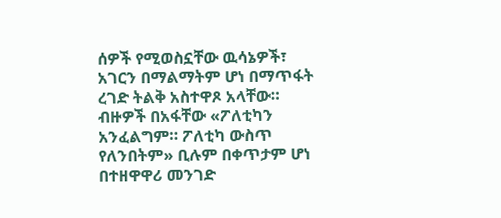ሰዎች የሚወስኗቸው ዉሳኔዎች፣  አገርን በማልማትም ሆነ በማጥፋት ረገድ ትልቅ አስተዋጾ አላቸው። ብዙዎች በአፋቸው «ፖለቲካን አንፈልግም። ፖለቲካ ውስጥ የለንበትም» ቢሉም በቀጥታም ሆነ በተዘዋዋሪ መንገድ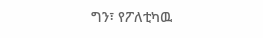ግን፣ የፖለቲካዉ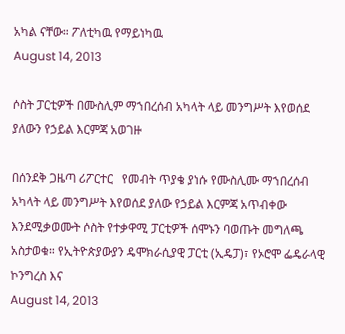አካል ናቸው። ፖለቲካዉ የማይነካዉ
August 14, 2013

ሶስት ፓርቲዎች በሙስሊም ማኀበረሰብ አካላት ላይ መንግሥት እየወሰደ ያለውን የኃይል እርምጃ አወገዙ

በሰንደቅ ጋዜጣ ሪፖርተር   የመብት ጥያቄ ያነሱ የሙስሊሙ ማኀበረሰብ አካላት ላይ መንግሥት እየወሰደ ያለው የኃይል እርምጃ አጥብቀው እንደሚቃወሙት ሶስት የተቃዋሚ ፓርቲዎች ሰሞኑን ባወጡት መግለጫ አስታወቁ። የኢትዮጵያውያን ዴሞክራሲያዊ ፓርቲ (ኢዴፓ)፣ የኦሮሞ ፌዴራላዊ ኮንግረስ እና
August 14, 2013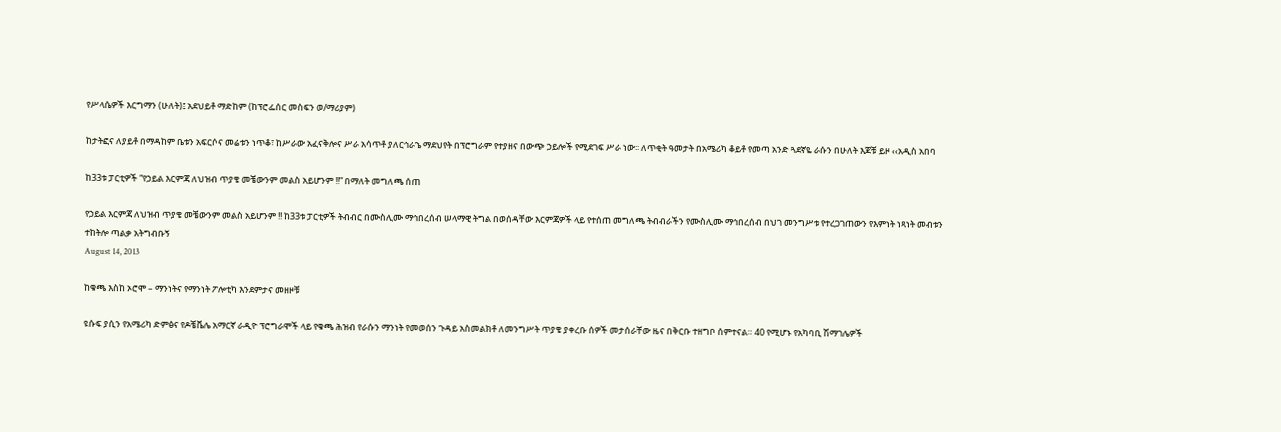የሥላሴዎች እርግማን (ሁለት)፤ አደህይቶ ማድከም (ከፕሮፌሰር መስፍን ወ/ማሪያም)

ከታትፎና ለያይቶ በማዳከም ቤቱን አፍርሶና መሬቱን ነጥቆ፣ ከሥራው አፈናቅሎና ሥራ አሳጥቶ ያለርኅራኄ ማደህየት በፕሮግራም የተያዘና በውጭ ኃይሎች የሚደገፍ ሥራ ነው፡፡ ለጥቂት ዓመታት በአሜሪካ ቆይቶ የመጣ አንድ ጓደኛዬ ራሱን በሁለት እጆቹ ይዞ ‹‹አዲስ አበባ

ከ33ቱ ፓርቲዎች “የኃይል እርምጃ ለህዝብ ጥያቄ መቼውንም መልስ አይሆንም !!” በማለት መግለጫ ሰጠ

የኃይል እርምጃ ለህዝብ ጥያቄ መቼውንም መልስ አይሆንም !! ከ33ቱ ፓርቲዎች ትብብር በሙስሊሙ ማኅበረሰብ ሠላማዊ ትግል በወሰዳቸው እርምጃዎች ላይ የተሰጠ መግለጫ ትብብራችን የሙስሊሙ ማኅበረሰብ በህገ መንግሥቱ የተረጋገጠውን የእምነት ነጻነት መብቱን ተከትሎ ጣልቃ አትግብቡኝ
August 14, 2013

ከቁጫ እስከ ኦሮሞ – ማንነትና የማንነት ፖሎቲካ እንደምታና መዘዞቹ

ዩሱፍ ያሲን የአሜሪካ ድምፅና የዶቼቬሌ አማርኛ ራዲዮ ፕሮግራሞች ላይ የቁጫ ሕዝብ የራሱን ማንነት የመወሰን ጉዳይ አስመልክቶ ለመንግሥት ጥያቄ ያቀረቡ ሰዎች መታሰራቸው ዜና በቅርቡ ተዘግቦ ሰምተናል። 40 የሚሆኑ የአካባቢ ሽማገሌዎች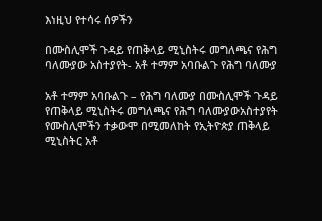እነዚህ የተሳሩ ሰዎችን

በሙስሊሞች ጉዳይ የጠቅላይ ሚኒስትሩ መግለጫና የሕግ ባለሙያው አስተያየት- አቶ ተማም አባቡልጉ የሕግ ባለሙያ

አቶ ተማም አባቡልጉ – የሕግ ባለሙያ በሙስሊሞች ጉዳይ የጠቅላይ ሚኒስትሩ መግለጫና የሕግ ባለሙያውአስተያየት የሙስሊሞችን ተቃውሞ በሚመለከት የኢትዮጵያ ጠቅላይ ሚኒስትር አቶ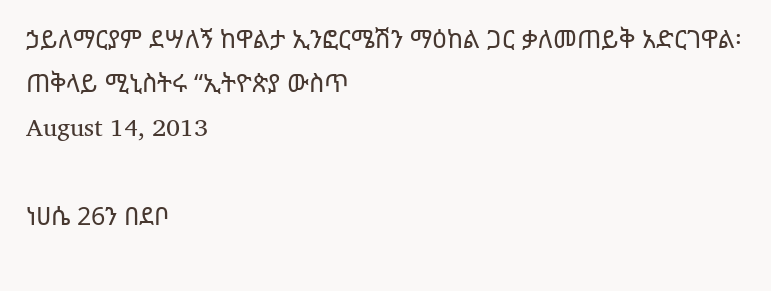ኃይለማርያም ደሣለኝ ከዋልታ ኢንፎርሜሽን ማዕከል ጋር ቃለመጠይቅ አድርገዋል፡ ጠቅላይ ሚኒስትሩ “ኢትዮጵያ ውስጥ
August 14, 2013

ነሀሴ 26ን በደቦ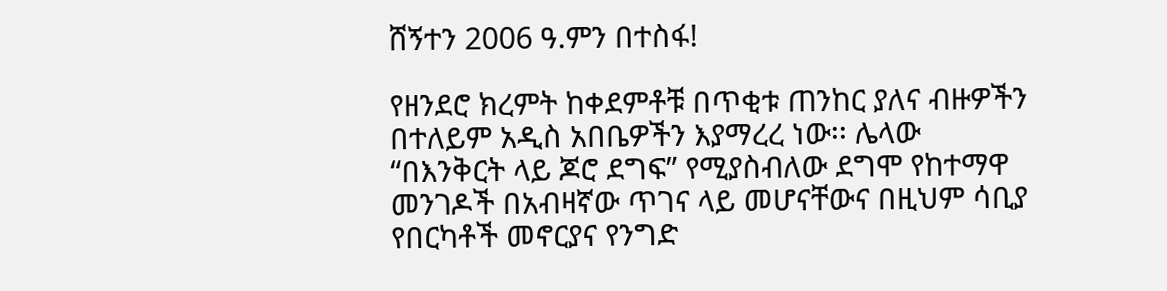ሸኝተን 2006 ዓ.ምን በተስፋ!

የዘንደሮ ክረምት ከቀደምቶቹ በጥቂቱ ጠንከር ያለና ብዙዎችን በተለይም አዲስ አበቤዎችን እያማረረ ነው፡፡ ሌላው “በእንቅርት ላይ ጆሮ ደግፍ” የሚያስብለው ደግሞ የከተማዋ መንገዶች በአብዛኛው ጥገና ላይ መሆናቸውና በዚህም ሳቢያ የበርካቶች መኖርያና የንግድ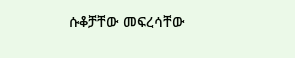ሱቆቻቸው መፍረሳቸው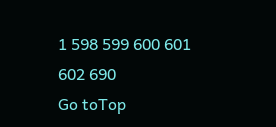1 598 599 600 601 602 690
Go toTop